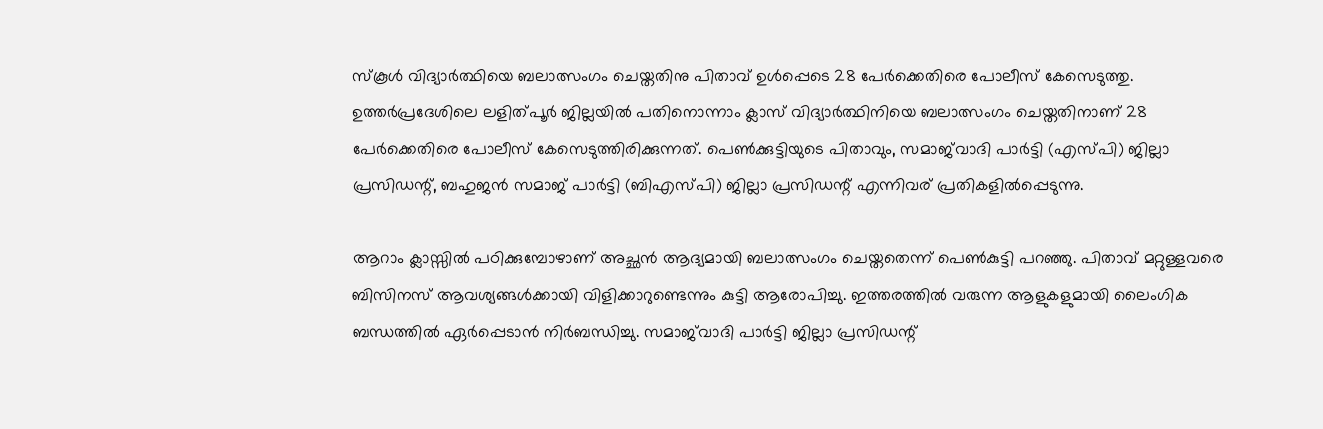സ്കൂൾ വിദ്യാർത്ഥിയെ ബലാത്സംഗം ചെയ്തതിനു പിതാവ് ഉൾപ്പെടെ 28 പേർക്കെതിരെ പോലീസ് കേസെടുത്തു. ഉത്തർപ്രദേശിലെ ലളിത്പൂർ ജില്ലയിൽ പതിനൊന്നാം ക്ലാസ് വിദ്യാർത്ഥിനിയെ ബലാത്സംഗം ചെയ്തതിനാണ് 28 പേർക്കെതിരെ പോലീസ് കേസെടുത്തിരിക്കുന്നത്. പെൺക്കുട്ടിയുടെ പിതാവും, സമാജ്‌വാദി പാർട്ടി (എസ്പി) ജില്ലാ പ്രസിഡന്റ്, ബഹുജൻ സമാജ് പാർട്ടി (ബിഎസ്പി) ജില്ലാ പ്രസിഡന്റ് എന്നിവര് പ്രതികളിൽപ്പെടുന്നു.

ആറാം ക്ലാസ്സിൽ പഠിക്കുമ്പോഴാണ് അച്ഛൻ ആദ്യമായി ബലാത്സംഗം ചെയ്തതെന്ന് പെൺകുട്ടി പറഞ്ഞു. പിതാവ് മറ്റുള്ളവരെ ബിസിനസ് ആവശ്യങ്ങൾക്കായി വിളിക്കാറുണ്ടെന്നും കുട്ടി ആരോപിച്ചു. ഇത്തരത്തിൽ വരുന്ന ആളുകളുമായി ലൈംഗിക ബന്ധത്തിൽ ഏർപ്പെടാൻ നിർബന്ധിച്ചു. സമാജ്‌വാദി പാർട്ടി ജില്ലാ പ്രസിഡന്റ്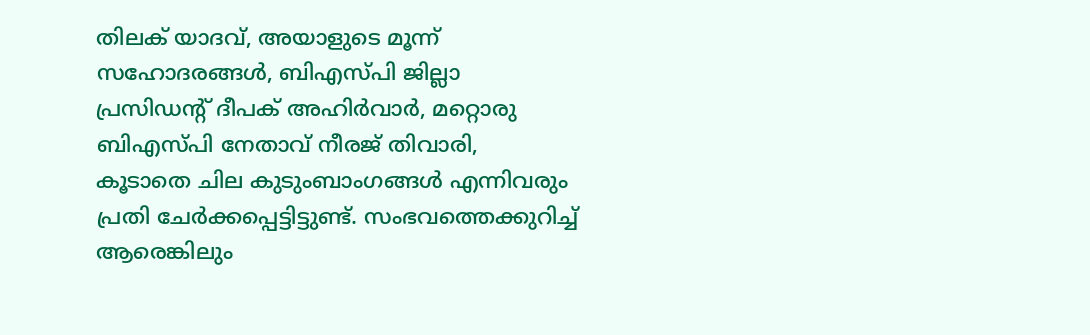തിലക് യാദവ്, അയാളുടെ മൂന്ന് സഹോദരങ്ങൾ, ബിഎസ്പി ജില്ലാ പ്രസിഡന്റ് ദീപക് അഹിർവാർ, മറ്റൊരു ബിഎസ്പി നേതാവ് നീരജ് തിവാരി, കൂടാതെ ചില കുടുംബാംഗങ്ങൾ എന്നിവരും പ്രതി ചേർക്കപ്പെട്ടിട്ടുണ്ട്. സംഭവത്തെക്കുറിച്ച് ആരെങ്കിലും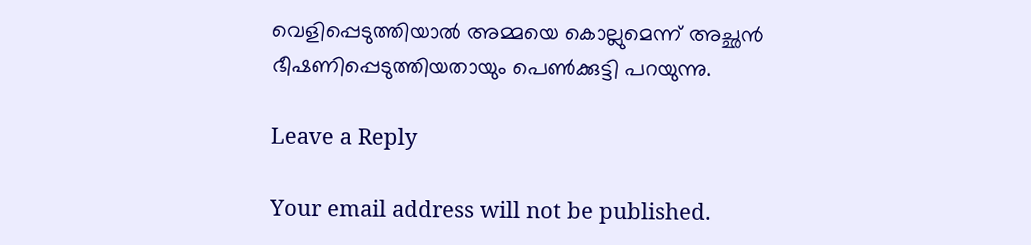വെളിപ്പെടുത്തിയാൽ അമ്മയെ കൊല്ലുമെന്ന് അച്ഛൻ ഭീഷണിപ്പെടുത്തിയതായും പെൺക്കുട്ടി പറയുന്നു.

Leave a Reply

Your email address will not be published.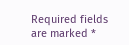Required fields are marked *